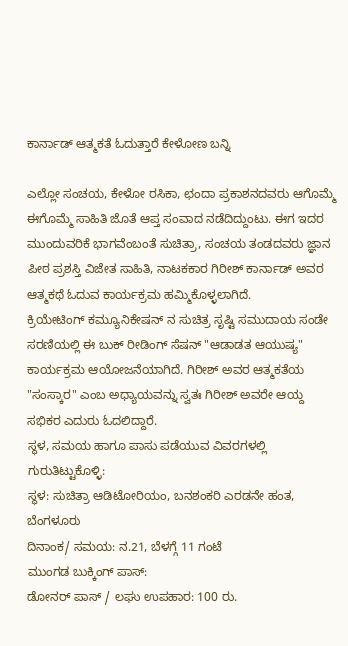ಕಾರ್ನಾಡ್ ಆತ್ಮಕತೆ ಓದುತ್ತಾರೆ ಕೇಳೋಣ ಬನ್ನಿ

ಎಲ್ಲೋ ಸಂಚಯ, ಕೇಳೋ ರಸಿಕಾ, ಛಂದಾ ಪ್ರಕಾಶನದವರು ಆಗೊಮ್ಮೆ ಈಗೊಮ್ಮೆ ಸಾಹಿತಿ ಜೊತೆ ಆಪ್ತ ಸಂವಾದ ನಡೆದಿದ್ದುಂಟು. ಈಗ ಇದರ ಮುಂದುವರಿಕೆ ಭಾಗವೆಂಬಂತೆ ಸುಚಿತ್ರಾ, ಸಂಚಯ ತಂಡದವರು ಜ್ಞಾನ ಪೀಠ ಪ್ರಶಸ್ತಿ ವಿಜೇತ ಸಾಹಿತಿ, ನಾಟಕಕಾರ ಗಿರೀಶ್ ಕಾರ್ನಾಡ್ ಅವರ ಆತ್ಮಕಥೆ ಓದುವ ಕಾರ್ಯಕ್ರಮ ಹಮ್ಮಿಕೊಳ್ಳಲಾಗಿದೆ.
ಕ್ರಿಯೇಟಿಂಗ್ ಕಮ್ಯೂನಿಕೇಷನ್ ನ ಸುಚಿತ್ರ ಸೃಷ್ಟಿ ಸಮುದಾಯ ಸಂಡೇ ಸರಣಿಯಲ್ಲಿ ಈ ಬುಕ್ ರೀಡಿಂಗ್ ಸೆಷನ್ "ಆಡಾಡತ ಆಯುಷ್ಯ" ಕಾರ್ಯಕ್ರಮ ಆಯೋಜನೆಯಾಗಿದೆ. ಗಿರೀಶ್ ಅವರ ಆತ್ಮಕತೆಯ "ಸಂಸ್ಕಾರ" ಎಂಬ ಅಧ್ಯಾಯವನ್ನು ಸ್ವತಃ ಗಿರೀಶ್ ಅವರೇ ಆಯ್ದ ಸಭಿಕರ ಎದುರು ಓದಲಿದ್ದಾರೆ.
ಸ್ಥಳ, ಸಮಯ ಹಾಗೂ ಪಾಸು ಪಡೆಯುವ ವಿವರಗಳಲ್ಲಿ ಗುರುತಿಟ್ಟುಕೊಳ್ಳಿ:
ಸ್ಥಳ: ಸುಚಿತ್ರಾ ಆಡಿಟೋರಿಯಂ, ಬನಶಂಕರಿ ಎರಡನೇ ಹಂತ, ಬೆಂಗಳೂರು
ದಿನಾಂಕ/ ಸಮಯ: ನ.21, ಬೆಳಗ್ಗೆ 11 ಗಂಟೆ
ಮುಂಗಡ ಬುಕ್ಕಿಂಗ್ ಪಾಸ್:
ಡೋನರ್ ಪಾಸ್ / ಲಘು ಉಪಹಾರ: 100 ರು.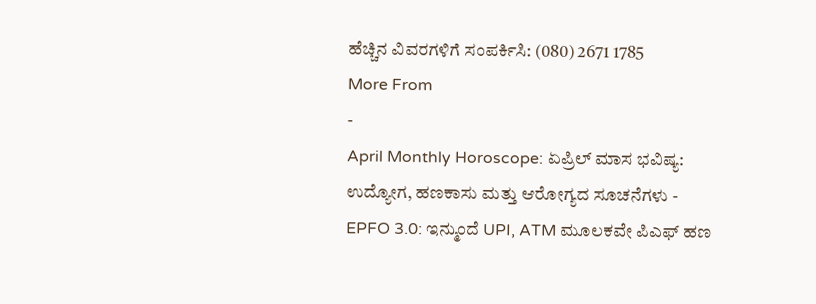ಹೆಚ್ಚಿನ ವಿವರಗಳಿಗೆ ಸಂಪರ್ಕಿಸಿ: (080) 2671 1785
More From
-
April Monthly Horoscope: ಏಪ್ರಿಲ್ ಮಾಸ ಭವಿಷ್ಯ: ಉದ್ಯೋಗ, ಹಣಕಾಸು ಮತ್ತು ಆರೋಗ್ಯದ ಸೂಚನೆಗಳು -
EPFO 3.0: ಇನ್ಮುಂದೆ UPI, ATM ಮೂಲಕವೇ ಪಿಎಫ್ ಹಣ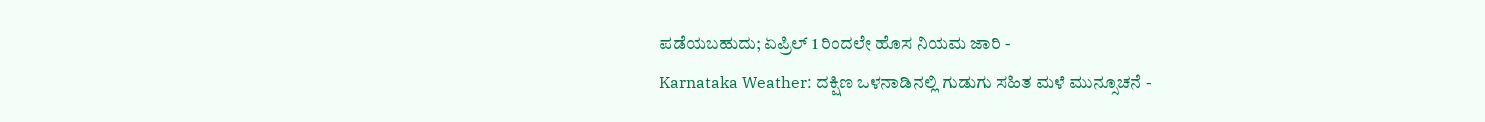ಪಡೆಯಬಹುದು; ಏಪ್ರಿಲ್ 1 ರಿಂದಲೇ ಹೊಸ ನಿಯಮ ಜಾರಿ -
Karnataka Weather: ದಕ್ಷಿಣ ಒಳನಾಡಿನಲ್ಲಿ ಗುಡುಗು ಸಹಿತ ಮಳೆ ಮುನ್ಸೂಚನೆ -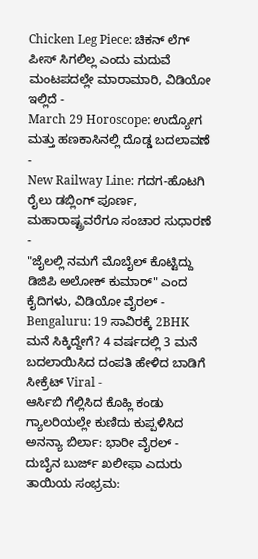Chicken Leg Piece: ಚಿಕನ್ ಲೆಗ್ ಪೀಸ್ ಸಿಗಲಿಲ್ಲ ಎಂದು ಮದುವೆ ಮಂಟಪದಲ್ಲೇ ಮಾರಾಮಾರಿ, ವಿಡಿಯೋ ಇಲ್ಲಿದೆ -
March 29 Horoscope: ಉದ್ಯೋಗ ಮತ್ತು ಹಣಕಾಸಿನಲ್ಲಿ ದೊಡ್ಡ ಬದಲಾವಣೆ -
New Railway Line: ಗದಗ-ಹೊಟಗಿ ರೈಲು ಡಬ್ಲಿಂಗ್ ಪೂರ್ಣ, ಮಹಾರಾಷ್ಟ್ರವರೆಗೂ ಸಂಚಾರ ಸುಧಾರಣೆ -
"ಜೈಲಲ್ಲಿ ನಮಗೆ ಮೊಬೈಲ್ ಕೊಟ್ಟಿದ್ದು ಡಿಜಿಪಿ ಅಲೋಕ್ ಕುಮಾರ್" ಎಂದ ಕೈದಿಗಳು, ವಿಡಿಯೋ ವೈರಲ್ -
Bengaluru: 19 ಸಾವಿರಕ್ಕೆ 2BHK ಮನೆ ಸಿಕ್ಕಿದ್ದೇಗೆ? 4 ವರ್ಷದಲ್ಲಿ 3 ಮನೆ ಬದಲಾಯಿಸಿದ ದಂಪತಿ ಹೇಳಿದ ಬಾಡಿಗೆ ಸೀಕ್ರೆಟ್ Viral -
ಆರ್ಸಿಬಿ ಗೆಲ್ಲಿಸಿದ ಕೊಹ್ಲಿ ಕಂಡು ಗ್ಯಾಲರಿಯಲ್ಲೇ ಕುಣಿದು ಕುಪ್ಪಳಿಸಿದ ಅನನ್ಯಾ ಬಿರ್ಲಾ: ಭಾರೀ ವೈರಲ್ -
ದುಬೈನ ಬುರ್ಜ್ ಖಲೀಫಾ ಎದುರು ತಾಯಿಯ ಸಂಭ್ರಮ: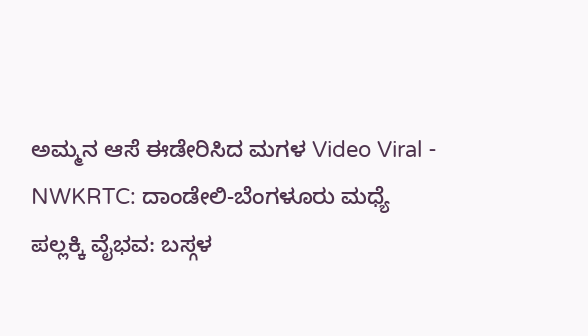ಅಮ್ಮನ ಆಸೆ ಈಡೇರಿಸಿದ ಮಗಳ Video Viral -
NWKRTC: ದಾಂಡೇಲಿ-ಬೆಂಗಳೂರು ಮಧ್ಯೆ ಪಲ್ಲಕ್ಕಿ ವೈಭವ: ಬಸ್ಗಳ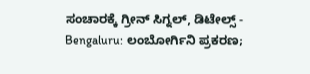ಸಂಚಾರಕ್ಕೆ ಗ್ರೀನ್ ಸಿಗ್ನಲ್, ಡಿಟೇಲ್ಸ್ -
Bengaluru: ಲಂಬೋರ್ಗಿನಿ ಪ್ರಕರಣ;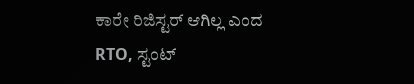ಕಾರೇ ರಿಜಿಸ್ಟರ್ ಆಗಿಲ್ಲ ಎಂದ RTO, ಸ್ಟಂಟ್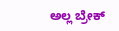ಅಲ್ಲ ಬ್ರೇಕ್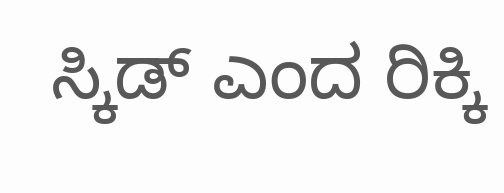ಸ್ಕಿಡ್ ಎಂದ ರಿಕ್ಕಿ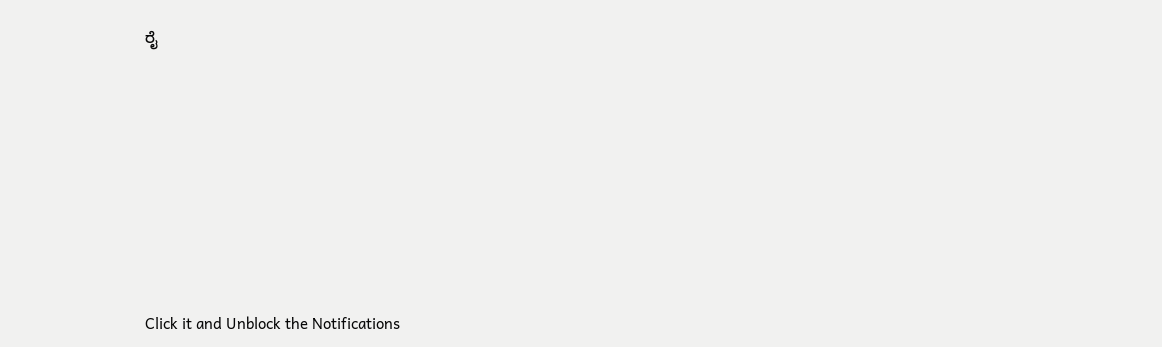ರೈ












Click it and Unblock the Notifications